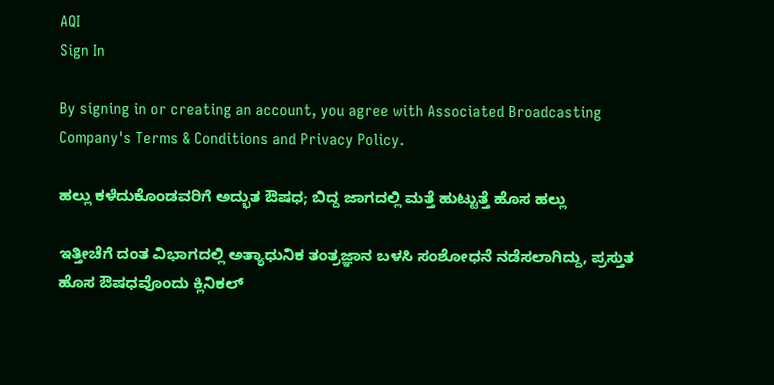AQI
Sign In

By signing in or creating an account, you agree with Associated Broadcasting Company's Terms & Conditions and Privacy Policy.

ಹಲ್ಲು ಕಳೆದುಕೊಂಡವರಿಗೆ ಅದ್ಭುತ ಔಷಧ; ಬಿದ್ದ ಜಾಗದಲ್ಲಿ ಮತ್ತೆ ಹುಟ್ಟುತ್ತೆ ಹೊಸ ಹಲ್ಲು

ಇತ್ತೀಚೆಗೆ ದಂತ ವಿಭಾಗದಲ್ಲಿ ಅತ್ಯಾಧುನಿಕ ತಂತ್ರಜ್ಞಾನ ಬಳಸಿ ಸಂಶೋಧನೆ ನಡೆಸಲಾಗಿದ್ದು, ಪ್ರಸ್ತುತ ಹೊಸ ಔಷಧವೊಂದು ಕ್ಲಿನಿಕಲ್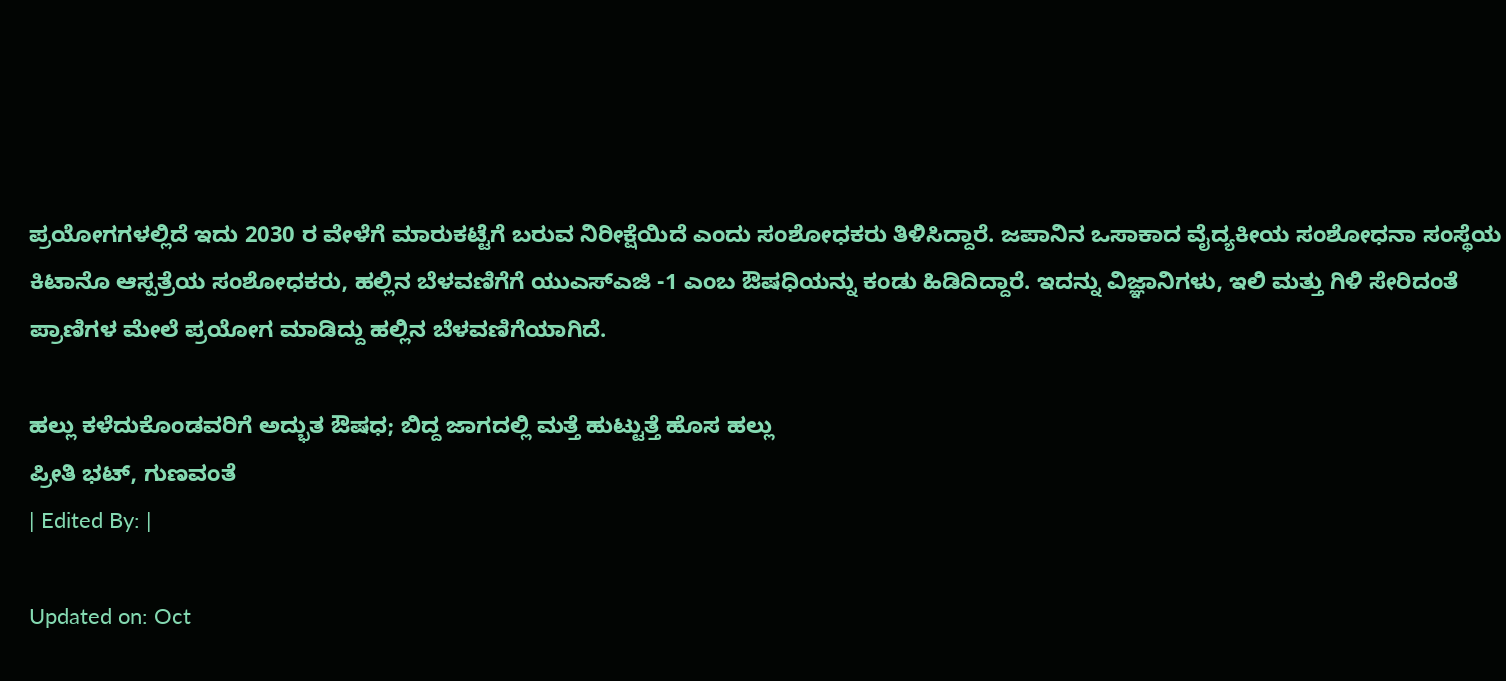ಪ್ರಯೋಗಗಳಲ್ಲಿದೆ ಇದು 2030 ರ ವೇಳೆಗೆ ಮಾರುಕಟ್ಟೆಗೆ ಬರುವ ನಿರೀಕ್ಷೆಯಿದೆ ಎಂದು ಸಂಶೋಧಕರು ತಿಳಿಸಿದ್ದಾರೆ. ಜಪಾನಿನ ಒಸಾಕಾದ ವೈದ್ಯಕೀಯ ಸಂಶೋಧನಾ ಸಂಸ್ಥೆಯ ಕಿಟಾನೊ ಆಸ್ಪತ್ರೆಯ ಸಂಶೋಧಕರು, ಹಲ್ಲಿನ ಬೆಳವಣಿಗೆಗೆ ಯುಎಸ್ಎಜಿ -1 ಎಂಬ ಔಷಧಿಯನ್ನು ಕಂಡು ಹಿಡಿದಿದ್ದಾರೆ. ಇದನ್ನು ವಿಜ್ಞಾನಿಗಳು, ಇಲಿ ಮತ್ತು ಗಿಳಿ ಸೇರಿದಂತೆ ಪ್ರಾಣಿಗಳ ಮೇಲೆ ಪ್ರಯೋಗ ಮಾಡಿದ್ದು ಹಲ್ಲಿನ ಬೆಳವಣಿಗೆಯಾಗಿದೆ.

ಹಲ್ಲು ಕಳೆದುಕೊಂಡವರಿಗೆ ಅದ್ಭುತ ಔಷಧ; ಬಿದ್ದ ಜಾಗದಲ್ಲಿ ಮತ್ತೆ ಹುಟ್ಟುತ್ತೆ ಹೊಸ ಹಲ್ಲು
ಪ್ರೀತಿ ಭಟ್, ಗುಣವಂತೆ
| Edited By: |

Updated on: Oct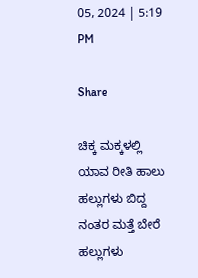05, 2024 | 5:19 PM

Share

ಚಿಕ್ಕ ಮಕ್ಕಳಲ್ಲಿ ಯಾವ ರೀತಿ ಹಾಲು ಹಲ್ಲುಗಳು ಬಿದ್ದ ನಂತರ ಮತ್ತೆ ಬೇರೆ ಹಲ್ಲುಗಳು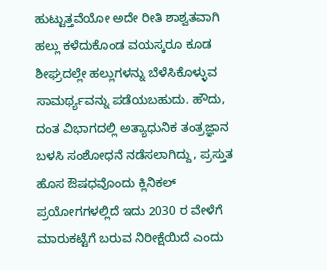ಹುಟ್ಟುತ್ತವೆಯೋ ಅದೇ ರೀತಿ ಶಾಶ್ವತವಾಗಿ ಹಲ್ಲು ಕಳೆದುಕೊಂಡ ವಯಸ್ಕರೂ ಕೂಡ ಶೀಘ್ರದಲ್ಲೇ ಹಲ್ಲುಗಳನ್ನು ಬೆಳೆಸಿಕೊಳ್ಳುವ ಸಾಮರ್ಥ್ಯವನ್ನು ಪಡೆಯಬಹುದು. ಹೌದು, ದಂತ ವಿಭಾಗದಲ್ಲಿ ಅತ್ಯಾಧುನಿಕ ತಂತ್ರಜ್ಞಾನ ಬಳಸಿ ಸಂಶೋಧನೆ ನಡೆಸಲಾಗಿದ್ದು, ಪ್ರಸ್ತುತ ಹೊಸ ಔಷಧವೊಂದು ಕ್ಲಿನಿಕಲ್ ಪ್ರಯೋಗಗಳಲ್ಲಿದೆ ಇದು 2030 ರ ವೇಳೆಗೆ ಮಾರುಕಟ್ಟೆಗೆ ಬರುವ ನಿರೀಕ್ಷೆಯಿದೆ ಎಂದು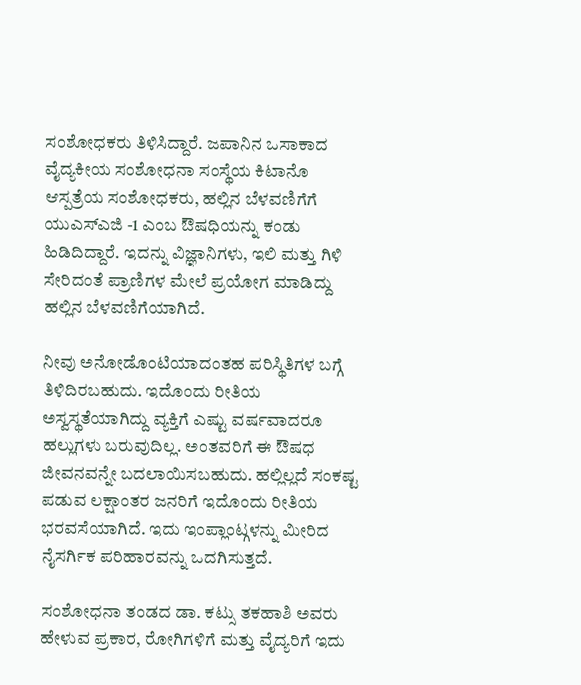ಸಂಶೋಧಕರು ತಿಳಿಸಿದ್ದಾರೆ. ಜಪಾನಿನ ಒಸಾಕಾದ ವೈದ್ಯಕೀಯ ಸಂಶೋಧನಾ ಸಂಸ್ಥೆಯ ಕಿಟಾನೊ ಆಸ್ಪತ್ರೆಯ ಸಂಶೋಧಕರು, ಹಲ್ಲಿನ ಬೆಳವಣಿಗೆಗೆ ಯುಎಸ್ಎಜಿ -1 ಎಂಬ ಔಷಧಿಯನ್ನು ಕಂಡು ಹಿಡಿದಿದ್ದಾರೆ. ಇದನ್ನು ವಿಜ್ಞಾನಿಗಳು, ಇಲಿ ಮತ್ತು ಗಿಳಿ ಸೇರಿದಂತೆ ಪ್ರಾಣಿಗಳ ಮೇಲೆ ಪ್ರಯೋಗ ಮಾಡಿದ್ದು ಹಲ್ಲಿನ ಬೆಳವಣಿಗೆಯಾಗಿದೆ.

ನೀವು ಅನೋಡೊಂಟಿಯಾದಂತಹ ಪರಿಸ್ಥಿತಿಗಳ ಬಗ್ಗೆ ತಿಳಿದಿರಬಹುದು. ಇದೊಂದು ರೀತಿಯ ಅಸ್ವಸ್ಥತೆಯಾಗಿದ್ದು ವ್ಯಕ್ತಿಗೆ ಎಷ್ಟು ವರ್ಷವಾದರೂ ಹಲ್ಲುಗಳು ಬರುವುದಿಲ್ಲ. ಅಂತವರಿಗೆ ಈ ಔಷಧ ಜೀವನವನ್ನೇ ಬದಲಾಯಿಸಬಹುದು. ಹಲ್ಲಿಲ್ಲದೆ ಸಂಕಷ್ಟ ಪಡುವ ಲಕ್ಷಾಂತರ ಜನರಿಗೆ ಇದೊಂದು ರೀತಿಯ ಭರವಸೆಯಾಗಿದೆ. ಇದು ಇಂಪ್ಲಾಂಟ್ಗಳನ್ನು ಮೀರಿದ ನೈಸರ್ಗಿಕ ಪರಿಹಾರವನ್ನು ಒದಗಿಸುತ್ತದೆ.

ಸಂಶೋಧನಾ ತಂಡದ ಡಾ. ಕಟ್ಸು ತಕಹಾಶಿ ಅವರು ಹೇಳುವ ಪ್ರಕಾರ, ರೋಗಿಗಳಿಗೆ ಮತ್ತು ವೈದ್ಯರಿಗೆ ಇದು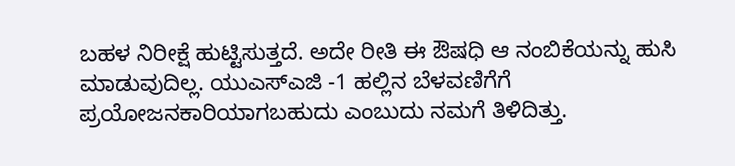ಬಹಳ ನಿರೀಕ್ಷೆ ಹುಟ್ಟಿಸುತ್ತದೆ. ಅದೇ ರೀತಿ ಈ ಔಷಧಿ ಆ ನಂಬಿಕೆಯನ್ನು ಹುಸಿ ಮಾಡುವುದಿಲ್ಲ. ಯುಎಸ್ಎಜಿ -1 ಹಲ್ಲಿನ ಬೆಳವಣಿಗೆಗೆ ಪ್ರಯೋಜನಕಾರಿಯಾಗಬಹುದು ಎಂಬುದು ನಮಗೆ ತಿಳಿದಿತ್ತು.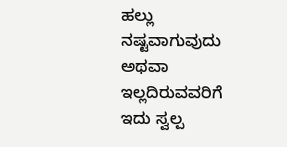ಹಲ್ಲು ನಷ್ಟವಾಗುವುದು ಅಥವಾ ಇಲ್ಲದಿರುವವರಿಗೆ ಇದು ಸ್ವಲ್ಪ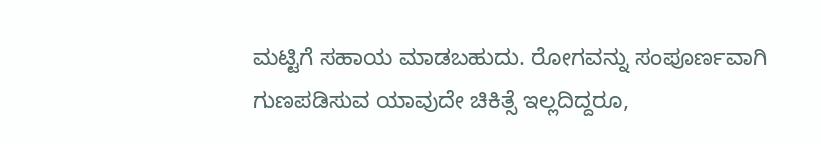ಮಟ್ಟಿಗೆ ಸಹಾಯ ಮಾಡಬಹುದು. ರೋಗವನ್ನು ಸಂಪೂರ್ಣವಾಗಿ ಗುಣಪಡಿಸುವ ಯಾವುದೇ ಚಿಕಿತ್ಸೆ ಇಲ್ಲದಿದ್ದರೂ,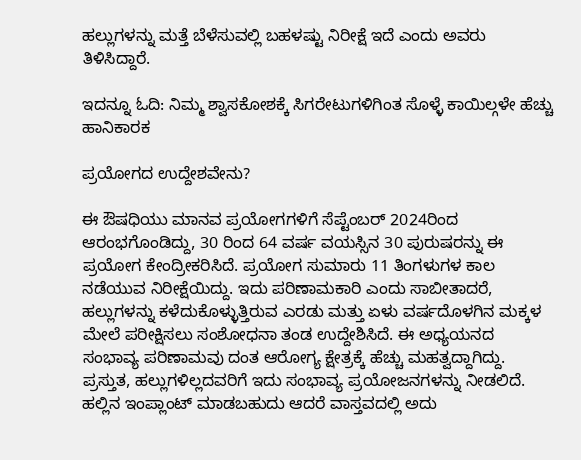ಹಲ್ಲುಗಳನ್ನು ಮತ್ತೆ ಬೆಳೆಸುವಲ್ಲಿ ಬಹಳಷ್ಟು ನಿರೀಕ್ಷೆ ಇದೆ ಎಂದು ಅವರು ತಿಳಿಸಿದ್ದಾರೆ.

ಇದನ್ನೂ ಓದಿ: ನಿಮ್ಮ ಶ್ವಾಸಕೋಶಕ್ಕೆ ಸಿಗರೇಟುಗಳಿಗಿಂತ ಸೊಳ್ಳೆ ಕಾಯಿಲ್ಗಳೇ ಹೆಚ್ಚು ಹಾನಿಕಾರಕ

ಪ್ರಯೋಗದ ಉದ್ದೇಶವೇನು?

ಈ ಔಷಧಿಯು ಮಾನವ ಪ್ರಯೋಗಗಳಿಗೆ ಸೆಪ್ಟೆಂಬರ್ 2024ರಿಂದ ಆರಂಭಗೊಂಡಿದ್ದು, 30 ರಿಂದ 64 ವರ್ಷ ವಯಸ್ಸಿನ 30 ಪುರುಷರನ್ನು ಈ ಪ್ರಯೋಗ ಕೇಂದ್ರೀಕರಿಸಿದೆ. ಪ್ರಯೋಗ ಸುಮಾರು 11 ತಿಂಗಳುಗಳ ಕಾಲ ನಡೆಯುವ ನಿರೀಕ್ಷೆಯಿದ್ದು. ಇದು ಪರಿಣಾಮಕಾರಿ ಎಂದು ಸಾಬೀತಾದರೆ, ಹಲ್ಲುಗಳನ್ನು ಕಳೆದುಕೊಳ್ಳುತ್ತಿರುವ ಎರಡು ಮತ್ತು ಏಳು ವರ್ಷದೊಳಗಿನ ಮಕ್ಕಳ ಮೇಲೆ ಪರೀಕ್ಷಿಸಲು ಸಂಶೋಧನಾ ತಂಡ ಉದ್ದೇಶಿಸಿದೆ. ಈ ಅಧ್ಯಯನದ ಸಂಭಾವ್ಯ ಪರಿಣಾಮವು ದಂತ ಆರೋಗ್ಯ ಕ್ಷೇತ್ರಕ್ಕೆ ಹೆಚ್ಚು ಮಹತ್ವದ್ದಾಗಿದ್ದು. ಪ್ರಸ್ತುತ, ಹಲ್ಲುಗಳಿಲ್ಲದವರಿಗೆ ಇದು ಸಂಭಾವ್ಯ ಪ್ರಯೋಜನಗಳನ್ನು ನೀಡಲಿದೆ. ಹಲ್ಲಿನ ಇಂಪ್ಲಾಂಟ್ ಮಾಡಬಹುದು ಆದರೆ ವಾಸ್ತವದಲ್ಲಿ ಅದು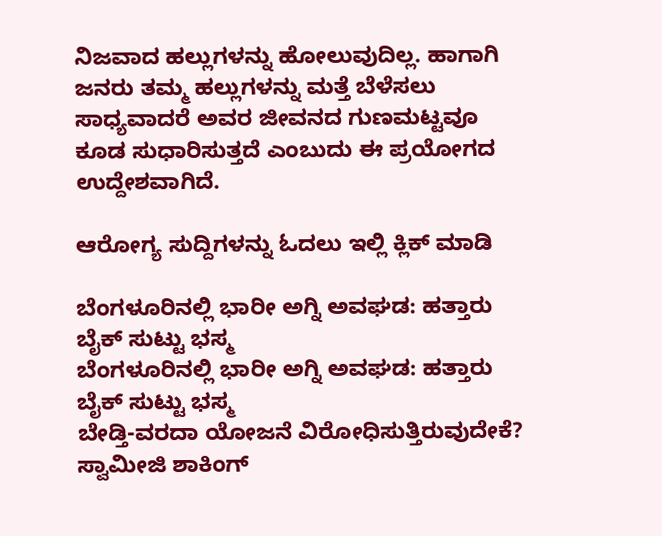ನಿಜವಾದ ಹಲ್ಲುಗಳನ್ನು ಹೋಲುವುದಿಲ್ಲ. ಹಾಗಾಗಿ ಜನರು ತಮ್ಮ ಹಲ್ಲುಗಳನ್ನು ಮತ್ತೆ ಬೆಳೆಸಲು ಸಾಧ್ಯವಾದರೆ ಅವರ ಜೀವನದ ಗುಣಮಟ್ಟವೂ ಕೂಡ ಸುಧಾರಿಸುತ್ತದೆ ಎಂಬುದು ಈ ಪ್ರಯೋಗದ ಉದ್ದೇಶವಾಗಿದೆ.

ಆರೋಗ್ಯ ಸುದ್ದಿಗಳನ್ನು ಓದಲು ಇಲ್ಲಿ ಕ್ಲಿಕ್ ಮಾಡಿ

ಬೆಂಗಳೂರಿನಲ್ಲಿ ಭಾರೀ ಅಗ್ನಿ ಅವಘಡ: ಹತ್ತಾರು ಬೈಕ್ ಸುಟ್ಟು ಭಸ್ಮ
ಬೆಂಗಳೂರಿನಲ್ಲಿ ಭಾರೀ ಅಗ್ನಿ ಅವಘಡ: ಹತ್ತಾರು ಬೈಕ್ ಸುಟ್ಟು ಭಸ್ಮ
ಬೇಡ್ತಿ-ವರದಾ ಯೋಜನೆ ವಿರೋಧಿಸುತ್ತಿರುವುದೇಕೆ? ಸ್ವಾಮೀಜಿ ಶಾಕಿಂಗ್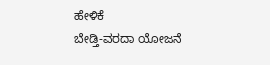ಹೇಳಿಕೆ
ಬೇಡ್ತಿ-ವರದಾ ಯೋಜನೆ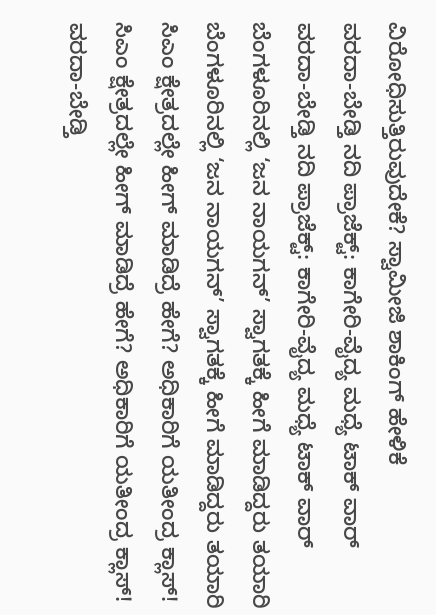ವಿರೋಧಿಸುತ್ತಿರುವುದೇಕೆ? ಸ್ವಾಮೀಜಿ ಶಾಕಿಂಗ್ ಹೇಳಿಕೆ
ವರದಾ-ಬೇಡ್ತಿ ನದಿ ಪ್ರಾಜೆಕ್ಟ್: ಕಾಗೇರಿ-ವೈದ್ಯ ಮಧ್ಯೆ ಟಾಕ್ ವಾರ್
ವರದಾ-ಬೇಡ್ತಿ ನದಿ ಪ್ರಾಜೆಕ್ಟ್: ಕಾಗೇರಿ-ವೈದ್ಯ ಮಧ್ಯೆ ಟಾಕ್ ವಾರ್
ಬೆಂಗಳೂರಿನಲ್ಲಿ ‘ಜನ ನಾಯಗನ್’ ಸ್ವಾಗತಕ್ಕೆ ಹೀಗೆ ಮಾಡಿದ್ದರು ತಯಾರಿ
ಬೆಂಗಳೂರಿನಲ್ಲಿ ‘ಜನ ನಾಯಗನ್’ ಸ್ವಾಗತಕ್ಕೆ ಹೀಗೆ ಮಾಡಿದ್ದರು ತಯಾರಿ
ಸಿಎಂ ಕ್ಷೇತ್ರದಲ್ಲೇ ಹೀಗ್ ಮಾಡಿದ್ರೆ ಹೇಗೆ? ಅಧಿಕಾರಿಗೆ ಯತೀಂದ್ರ ಕ್ಲಾಸ್!
ಸಿಎಂ ಕ್ಷೇತ್ರದಲ್ಲೇ ಹೀಗ್ ಮಾಡಿದ್ರೆ ಹೇಗೆ? ಅಧಿಕಾರಿಗೆ ಯತೀಂದ್ರ ಕ್ಲಾಸ್!
ವರದಾ-ಬೇಡ್ತಿ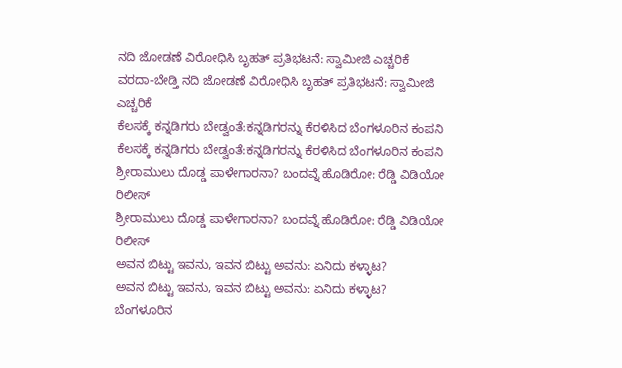ನದಿ ಜೋಡಣೆ ವಿರೋಧಿಸಿ ಬೃಹತ್ ಪ್ರತಿಭಟನೆ: ಸ್ವಾಮೀಜಿ ಎಚ್ಚರಿಕೆ
ವರದಾ-ಬೇಡ್ತಿ ನದಿ ಜೋಡಣೆ ವಿರೋಧಿಸಿ ಬೃಹತ್ ಪ್ರತಿಭಟನೆ: ಸ್ವಾಮೀಜಿ ಎಚ್ಚರಿಕೆ
ಕೆಲಸಕ್ಕೆ ಕನ್ನಡಿಗರು ಬೇಡ್ವಂತೆ:ಕನ್ನಡಿಗರನ್ನು ಕೆರಳಿಸಿದ ಬೆಂಗಳೂರಿನ ಕಂಪನಿ
ಕೆಲಸಕ್ಕೆ ಕನ್ನಡಿಗರು ಬೇಡ್ವಂತೆ:ಕನ್ನಡಿಗರನ್ನು ಕೆರಳಿಸಿದ ಬೆಂಗಳೂರಿನ ಕಂಪನಿ
ಶ್ರೀರಾಮುಲು ದೊಡ್ಡ ಪಾಳೇಗಾರನಾ? ಬಂದವ್ನೆ ಹೊಡಿರೋ: ರೆಡ್ಡಿ ವಿಡಿಯೋ ರಿಲೀಸ್‌
ಶ್ರೀರಾಮುಲು ದೊಡ್ಡ ಪಾಳೇಗಾರನಾ? ಬಂದವ್ನೆ ಹೊಡಿರೋ: ರೆಡ್ಡಿ ವಿಡಿಯೋ ರಿಲೀಸ್‌
ಅವನ ಬಿಟ್ಟು ಇವನು, ಇವನ ಬಿಟ್ಟು ಅವನು: ಏನಿದು ಕಳ್ಳಾಟ?
ಅವನ ಬಿಟ್ಟು ಇವನು, ಇವನ ಬಿಟ್ಟು ಅವನು: ಏನಿದು ಕಳ್ಳಾಟ?
ಬೆಂಗಳೂರಿನ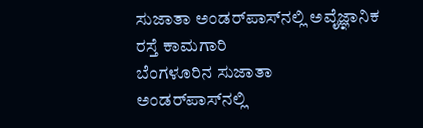ಸುಜಾತಾ ಅಂಡರ್‌ಪಾಸ್‌ನಲ್ಲಿ ಅವೈಜ್ಞಾನಿಕ ರಸ್ತೆ ಕಾಮಗಾರಿ
ಬೆಂಗಳೂರಿನ ಸುಜಾತಾ ಅಂಡರ್‌ಪಾಸ್‌ನಲ್ಲಿ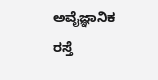ಅವೈಜ್ಞಾನಿಕ ರಸ್ತೆ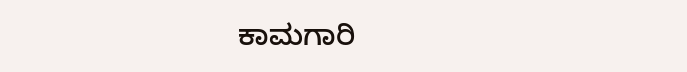ಕಾಮಗಾರಿ